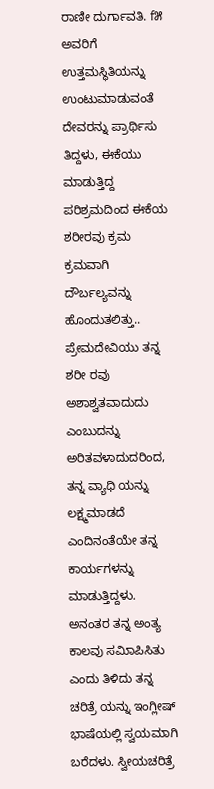ರಾಣೀ ದುರ್ಗಾವತಿ. f೫ ಅವರಿಗೆ ಉತ್ತಮಸ್ಥಿತಿಯನ್ನು ಉಂಟುಮಾಡುವಂತೆ ದೇವರನ್ನು ಪ್ರಾರ್ಥಿಸು ತಿದ್ದಳು, ಈಕೆಯು ಮಾಡುತ್ತಿದ್ದ ಪರಿಶ್ರಮದಿಂದ ಈಕೆಯ ಶರೀರವು ಕ್ರಮ ಕ್ರಮವಾಗಿ ದೌರ್ಬಲ್ಯವನ್ನು ಹೊಂದುತಲಿತ್ತು.. ಪ್ರೇಮದೇವಿಯು ತನ್ನ ಶರೀ ರವು ಅಶಾಶ್ವತವಾದುದು ಎಂಬುದನ್ನು ಅರಿತವಳಾದುದರಿಂದ, ತನ್ನ ವ್ಯಾಧಿ ಯನ್ನು ಲಕ್ಷ್ಮಮಾಡದೆ ಎಂದಿನಂತೆಯೇ ತನ್ನ ಕಾರ್ಯಗಳನ್ನು ಮಾಡುತ್ತಿದ್ದಳು. ಅನಂತರ ತನ್ನ ಅಂತ್ಯ ಕಾಲವು ಸಮಿಾಪಿಸಿತು ಎಂದು ತಿಳಿದು ತನ್ನ ಚರಿತ್ರೆ ಯನ್ನು ಇಂಗ್ಲೀಷ್ ಭಾಷೆಯಲ್ಲಿ ಸ್ವಯಮಾಗಿ ಬರೆದಳು. ಸ್ವೀಯಚರಿತ್ರೆ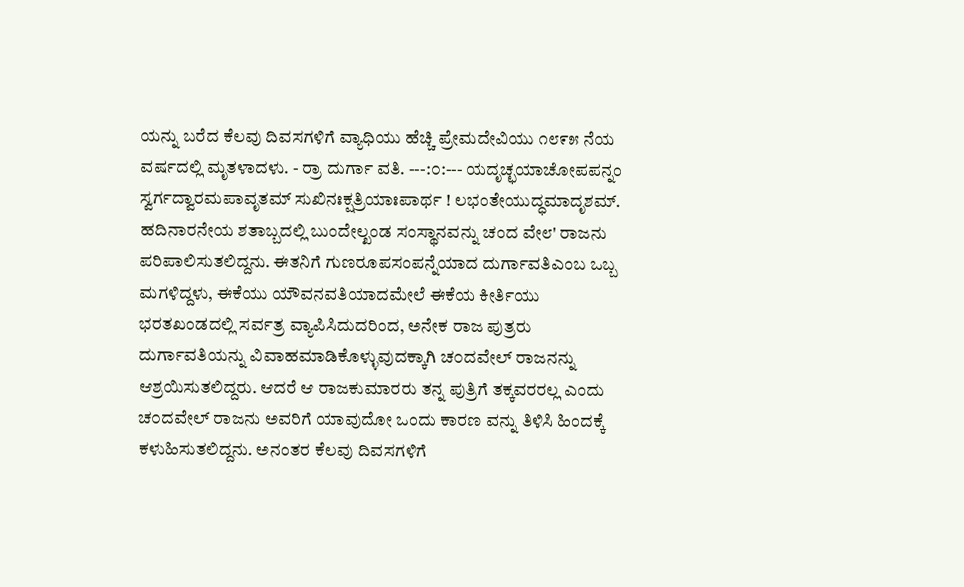ಯನ್ನು ಬರೆದ ಕೆಲವು ದಿವಸಗಳಿಗೆ ವ್ಯಾಧಿಯು ಹೆಚ್ಚಿ ಪ್ರೇಮದೇವಿಯು ೧೮೯೫ ನೆಯ ವರ್ಷದಲ್ಲಿ ಮೃತಳಾದಳು. - ರ್ರಾ ದುರ್ಗಾ ವತಿ. ---:೦:--- ಯದೃಚ್ಛಯಾಚೋಪಪನ್ನಂ ಸ್ವರ್ಗದ್ವಾರಮಪಾವೃತಮ್ ಸುಖಿನಃಕ್ಷತ್ರಿಯಾಃಪಾರ್ಥ ! ಲಭಂತೇಯುದ್ಧಮಾದೃಶಮ್. ಹದಿನಾರನೇಯ ಶತಾಬ್ಬದಲ್ಲಿ ಬುಂದೇಲ್ಖಂಡ ಸಂಸ್ಥಾನವನ್ನು ಚಂದ ವೇ೮' ರಾಜನು ಪರಿಪಾಲಿಸುತಲಿದ್ದನು. ಈತನಿಗೆ ಗುಣರೂಪಸಂಪನ್ನೆಯಾದ ದುರ್ಗಾವತಿಎಂಬ ಒಬ್ಬ ಮಗಳಿದ್ದಳು, ಈಕೆಯು ಯೌವನವತಿಯಾದಮೇಲೆ ಈಕೆಯ ಕೀರ್ತಿಯು ಭರತಖಂಡದಲ್ಲಿ ಸರ್ವತ್ರ ವ್ಯಾಪಿಸಿದುದರಿಂದ, ಅನೇಕ ರಾಜ ಪುತ್ರರು ದುರ್ಗಾವತಿಯನ್ನು ವಿವಾಹಮಾಡಿಕೊಳ್ಳುವುದಕ್ಕಾಗಿ ಚ೦ದವೇಲ್ ರಾಜನನ್ನು ಆಶ್ರಯಿಸುತಲಿದ್ದರು. ಆದರೆ ಆ ರಾಜಕುಮಾರರು ತನ್ನ ಪುತ್ರಿಗೆ ತಕ್ಕವರರಲ್ಲ ಎಂದು ಚ೦ದವೇಲ್ ರಾಜನು ಅವರಿಗೆ ಯಾವುದೋ ಒಂದು ಕಾರಣ ವನ್ನು ತಿಳಿಸಿ ಹಿಂದಕ್ಕೆ ಕಳುಹಿಸುತಲಿದ್ದನು. ಅನಂತರ ಕೆಲವು ದಿವಸಗಳಿಗೆ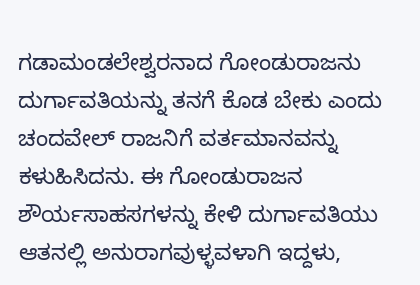ಗಡಾಮಂಡಲೇಶ್ವರನಾದ ಗೋಂಡುರಾಜನು ದುರ್ಗಾವತಿಯನ್ನು ತನಗೆ ಕೊಡ ಬೇಕು ಎಂದು ಚಂದವೇಲ್ ರಾಜನಿಗೆ ವರ್ತಮಾನವನ್ನು ಕಳುಹಿಸಿದನು. ಈ ಗೋಂಡುರಾಜನ ಶೌರ್ಯಸಾಹಸಗಳನ್ನು ಕೇಳಿ ದುರ್ಗಾವತಿಯು ಆತನಲ್ಲಿ ಅನುರಾಗವುಳ್ಳವಳಾಗಿ ಇದ್ದಳು,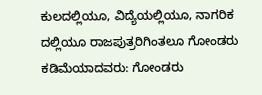ಕುಲದಲ್ಲಿಯೂ, ವಿದ್ಯೆಯಲ್ಲಿಯೂ, ನಾಗರಿಕ ದಲ್ಲಿಯೂ ರಾಜಪುತ್ರರಿಗಿಂತಲೂ ಗೋಂಡರು ಕಡಿಮೆಯಾದವರು: ಗೋಂಡರು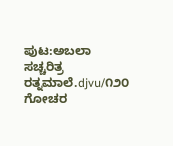ಪುಟ:ಅಬಲಾ ಸಚ್ಚರಿತ್ರ ರತ್ನಮಾಲೆ.djvu/೧೨೦
ಗೋಚರ